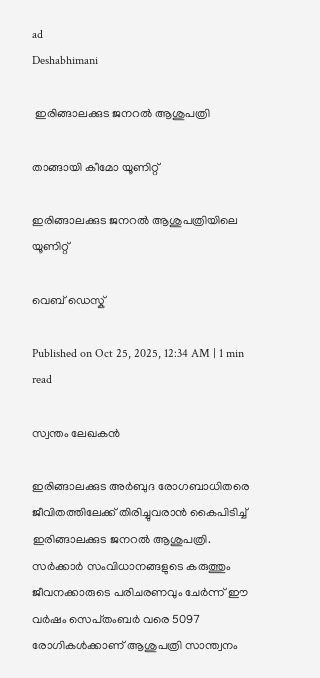ad
Deshabhimani

 ഇരിങ്ങാലക്കുട ജനറൽ ആശുപത്രി

താങ്ങായി കീമോ യൂണിറ്റ്‌

ഇരിങ്ങാലക്കുട ജനറൽ ആശുപത്രിയിലെ യൂണിറ്റ്‌

വെബ് ഡെസ്ക്

Published on Oct 25, 2025, 12:34 AM | 1 min read

സ്വന്തം ലേഖകൻ

ഇരിങ്ങാലക്കുട അർബുദ രോഗബാധിതരെ ജീവിതത്തിലേക്ക്‌ തിരിച്ചുവരാൻ കൈപിടിച്ച്‌ ഇരിങ്ങാലക്കുട ജനറൽ ആശുപത്രി. സർക്കാർ സംവിധാനങ്ങളുടെ കരുത്തും ജീവനക്കാരുടെ പരിചരണവും ചേർന്ന്‌ ഇ‍ൗ വർഷം സെപ്‌തംബർ വരെ 5097 രോഗികൾക്കാണ്‌ ആശുപത്രി സാന്ത്വനം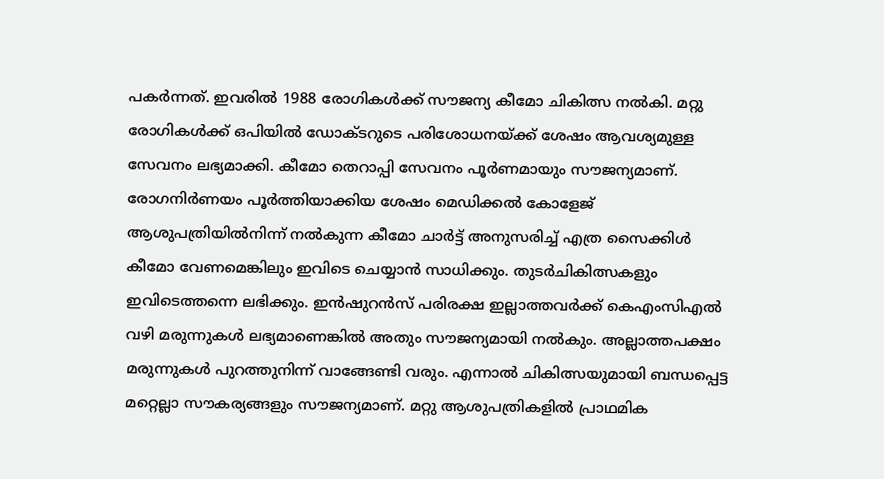പകർന്നത്‌. ഇവരിൽ 1988 രോഗികൾക്ക് സൗജന്യ കീമോ ചികിത്സ നൽകി. മറ്റു രോഗികൾക്ക് ഒപിയിൽ ഡോക്ടറുടെ പരിശോധനയ്ക്ക് ശേഷം ആവശ്യമുള്ള സേവനം ലഭ്യമാക്കി. കീമോ തെറാപ്പി സേവനം പൂർണമായും സൗജന്യമാണ്‌. രോഗനിർണയം പൂർത്തിയാക്കിയ ശേഷം മെഡിക്കൽ കോളേജ് ആശുപത്രിയിൽനിന്ന്‌ നൽകുന്ന കീമോ ചാർട്ട്‌ അനുസരിച്ച് എത്ര സൈക്കിൾ കീമോ വേണമെങ്കിലും ഇവിടെ ചെയ്യാൻ സാധിക്കും. തുടർചികിത്സകളും ഇവിടെത്തന്നെ ലഭിക്കും. ഇൻഷുറൻസ് പരിരക്ഷ ഇല്ലാത്തവർക്ക് കെഎംസിഎൽ വഴി മരുന്നുകൾ ലഭ്യമാണെങ്കിൽ അതും സൗജന്യമായി നൽകും. അല്ലാത്തപക്ഷം മരുന്നുകൾ പുറത്തുനിന്ന് വാങ്ങേണ്ടി വരും. എന്നാൽ ചികിത്സയുമായി ബന്ധപ്പെട്ട മറ്റെല്ലാ സൗകര്യങ്ങളും സ‍ൗജന്യമാണ്‌. മറ്റു ആശുപത്രികളിൽ പ്രാഥമിക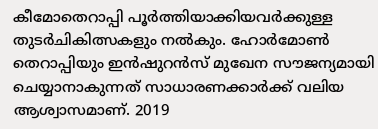കീമോതെറാപ്പി പൂർത്തിയാക്കിയവർക്കുള്ള തുടർചികിത്സകളും നൽകും. ഹോർമോൺ തെറാപ്പിയും ഇൻഷുറൻസ് മുഖേന സൗജന്യമായി ചെയ്യാനാകുന്നത് സാധാരണക്കാർക്ക് വലിയ ആശ്വാസമാണ്. 2019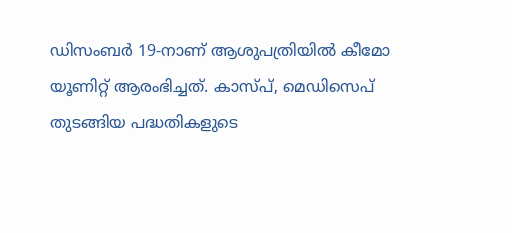ഡിസംബർ 19-നാണ് ആശുപത്രിയിൽ കീമോ യൂണിറ്റ്‌ ആരംഭിച്ചത്. കാസ്പ്, മെഡിസെപ് തുടങ്ങിയ പദ്ധതികളുടെ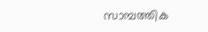സാമ്പത്തിക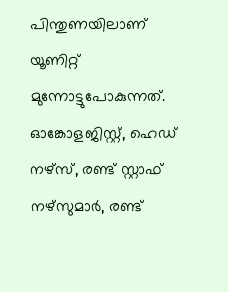പിന്തുണയിലാണ് യൂണിറ്റ് മുന്നോട്ടുപോകുന്നത്. ഓങ്കോളജിസ്റ്റ്, ഹെഡ് നഴ്സ്, രണ്ട് സ്റ്റാഫ് നഴ്സുമാർ, രണ്ട്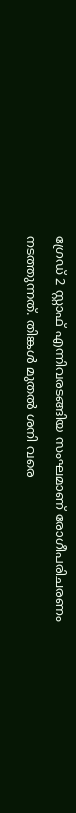ഗ്രേഡ് 2 സ്റ്റാഫ് എന്നിവരടങ്ങിയ സംഘമാണ് രോഗീപരിചരണം നടത്തുന്നത്. തിങ്കൾ മുതൽ ശനി വരെ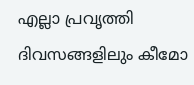എല്ലാ പ്രവൃത്തി ദിവസങ്ങളിലും കീമോ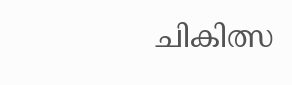ചികിത്സ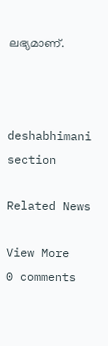ലഭ്യമാണ്.



deshabhimani section

Related News

View More
0 comments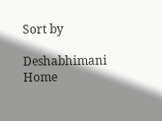Sort by

Deshabhimani
Home